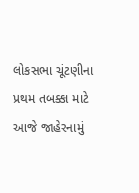લોકસભા ચૂંટણીના પ્રથમ તબક્કા માટે આજે જાહેરનામું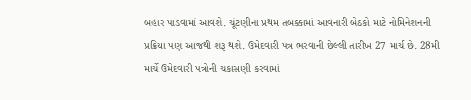બહાર પાડવામાં આવશે. ચૂંટણીના પ્રથમ તબક્કામાં આવનારી બેઠકો માટે નોમિનેશનની પ્રક્રિયા પણ આજથી શરૂ થશે. ઉમેદવારી પત્ર ભરવાની છેલ્લી તારીખ 27 માર્ચ છે. 28મી માર્ચે ઉમેદવારી પત્રોની ચકાસણી કરવામાં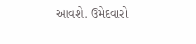આવશે. ઉમેદવારો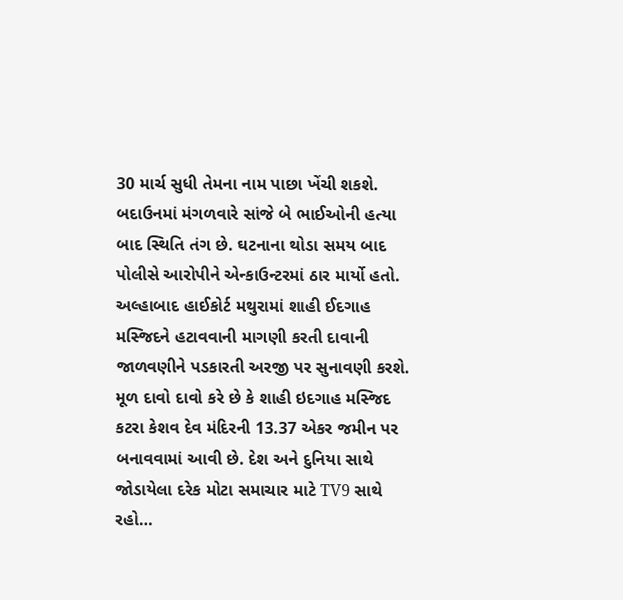30 માર્ચ સુધી તેમના નામ પાછા ખેંચી શકશે.
બદાઉનમાં મંગળવારે સાંજે બે ભાઈઓની હત્યા બાદ સ્થિતિ તંગ છે. ઘટનાના થોડા સમય બાદ પોલીસે આરોપીને એન્કાઉન્ટરમાં ઠાર માર્યો હતો. અલ્હાબાદ હાઈકોર્ટ મથુરામાં શાહી ઈદગાહ મસ્જિદને હટાવવાની માગણી કરતી દાવાની જાળવણીને પડકારતી અરજી પર સુનાવણી કરશે. મૂળ દાવો દાવો કરે છે કે શાહી ઇદગાહ મસ્જિદ કટરા કેશવ દેવ મંદિરની 13.37 એકર જમીન પર બનાવવામાં આવી છે. દેશ અને દુનિયા સાથે જોડાયેલા દરેક મોટા સમાચાર માટે TV9 સાથે રહો…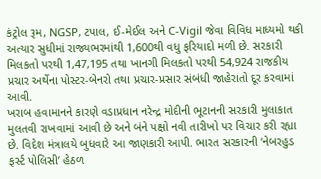કંટ્રોલ રૂમ, NGSP, ટપાલ, ઈ-મેઈલ અને C-Vigil જેવા વિવિધ માધ્યમો થકી અત્યાર સુધીમાં રાજ્યભરમાંથી 1,600થી વધુ ફરિયાદો મળી છે. સરકારી મિલકતો પરથી 1,47,195 તથા ખાનગી મિલકતો પરથી 54,924 રાજકીય પ્રચાર અર્થેના પોસ્ટર-બેનરો તથા પ્રચાર-પ્રસાર સંબંધી જાહેરાતો દૂર કરવામાં આવી.
ખરાબ હવામાનને કારણે વડાપ્રધાન નરેન્દ્ર મોદીની ભૂટાનની સરકારી મુલાકાત મુલતવી રાખવામાં આવી છે અને બંને પક્ષો નવી તારીખો પર વિચાર કરી રહ્યા છે. વિદેશ મંત્રાલયે બુધવારે આ જાણકારી આપી. ભારત સરકારની ‘નેબરહુડ ફર્સ્ટ પોલિસી’ હેઠળ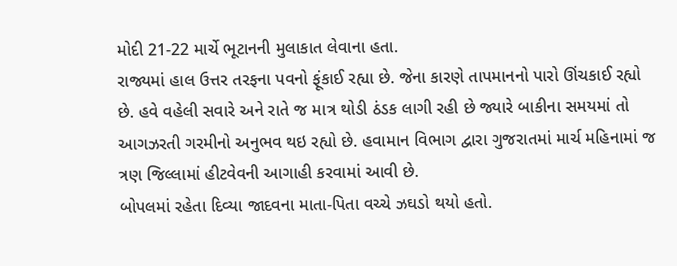મોદી 21-22 માર્ચે ભૂટાનની મુલાકાત લેવાના હતા.
રાજ્યમાં હાલ ઉત્તર તરફના પવનો ફૂંકાઈ રહ્યા છે. જેના કારણે તાપમાનનો પારો ઊંચકાઈ રહ્યો છે. હવે વહેલી સવારે અને રાતે જ માત્ર થોડી ઠંડક લાગી રહી છે જ્યારે બાકીના સમયમાં તો આગઝરતી ગરમીનો અનુભવ થઇ રહ્યો છે. હવામાન વિભાગ દ્વારા ગુજરાતમાં માર્ચ મહિનામાં જ ત્રણ જિલ્લામાં હીટવેવની આગાહી કરવામાં આવી છે.
બોપલમાં રહેતા દિવ્યા જાદવના માતા-પિતા વચ્ચે ઝઘડો થયો હતો.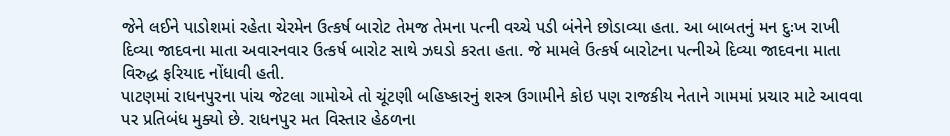જેને લઈને પાડોશમાં રહેતા ચેરમેન ઉત્કર્ષ બારોટ તેમજ તેમના પત્ની વચ્ચે પડી બંનેને છોડાવ્યા હતા. આ બાબતનું મન દુઃખ રાખી દિવ્યા જાદવના માતા અવારનવાર ઉત્કર્ષ બારોટ સાથે ઝઘડો કરતા હતા. જે મામલે ઉત્કર્ષ બારોટના પત્નીએ દિવ્યા જાદવના માતા વિરુદ્ધ ફરિયાદ નોંધાવી હતી.
પાટણમાં રાધનપુરના પાંચ જેટલા ગામોએ તો ચૂંટણી બહિષ્કારનું શસ્ત્ર ઉગામીને કોઇ પણ રાજકીય નેતાને ગામમાં પ્રચાર માટે આવવા પર પ્રતિબંધ મુક્યો છે. રાધનપુર મત વિસ્તાર હેઠળના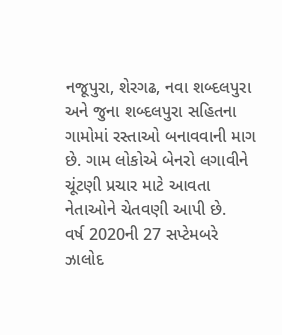નજૂપુરા, શેરગઢ, નવા શબ્દલપુરા અને જુના શબ્દલપુરા સહિતના ગામોમાં રસ્તાઓ બનાવવાની માગ છે. ગામ લોકોએ બેનરો લગાવીને ચૂંટણી પ્રચાર માટે આવતા નેતાઓને ચેતવણી આપી છે.
વર્ષ 2020ની 27 સપ્ટેમબરે ઝાલોદ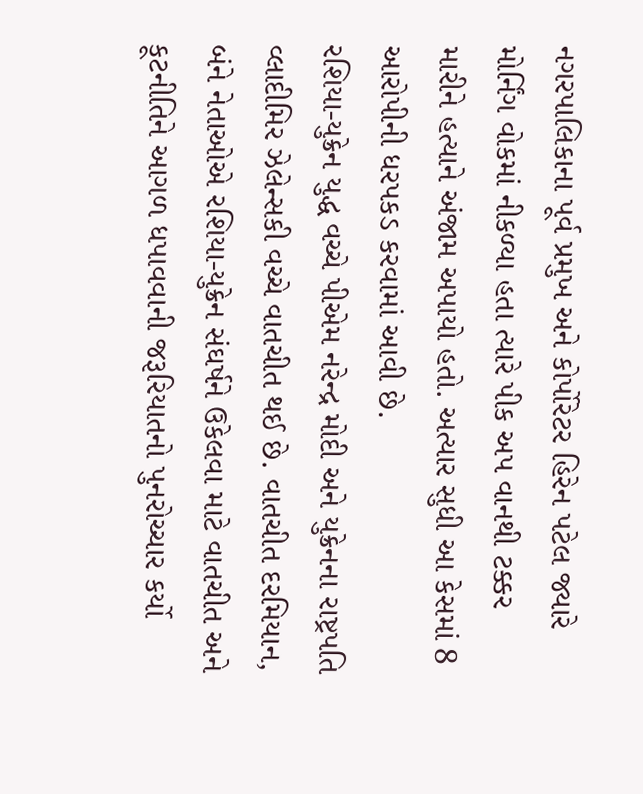નગરપાલિકાના પૂર્વ પ્રમુખ અને કોર્પોરેટર હિરેન પટેલ જ્યારે મોર્નિંગ વોકમાં નીકળ્યા હતા ત્યારે પીક અપ વાનથી ટક્કર મારીને હત્યાને અંજામ અપાયો હતો. અત્યાર સુધી આ કેસમાં 8 આરોપીની ધરપકડ કરવામાં આવી છે.
રશિયા-યુક્રેન યુદ્ધ વચ્ચે પીએમ નરેન્દ્ર મોદી અને યુક્રેનના રાષ્ટ્રપતિ વ્લાદીમિર ઝેલેન્સકી વચ્ચે વાતચીત થઈ છે. વાતચીત દરમિયાન, બંને નેતાઓએ રશિયા-યુક્રેન સંઘર્ષને ઉકેલવા માટે વાતચીત અને કૂટનીતિને આગળ ધપાવવાની જરૂરિયાતનો પુનરોચ્ચાર કર્યો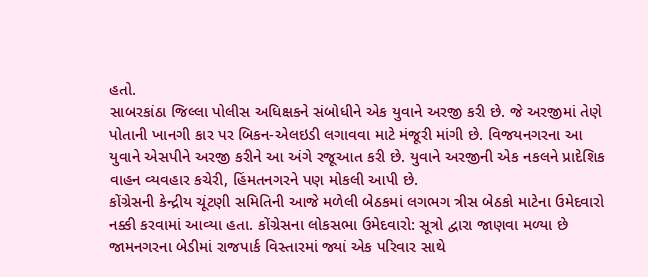હતો.
સાબરકાંઠા જિલ્લા પોલીસ અધિક્ષકને સંબોધીને એક યુવાને અરજી કરી છે. જે અરજીમાં તેણે પોતાની ખાનગી કાર પર બિકન-એલઇડી લગાવવા માટે મંજૂરી માંગી છે. વિજયનગરના આ યુવાને એસપીને અરજી કરીને આ અંગે રજૂઆત કરી છે. યુવાને અરજીની એક નકલને પ્રાદેશિક વાહન વ્યવહાર કચેરી, હિંમતનગરને પણ મોકલી આપી છે.
કોંગ્રેસની કેન્દ્રીય ચૂંટણી સમિતિની આજે મળેલી બેઠકમાં લગભગ ત્રીસ બેઠકો માટેના ઉમેદવારો નક્કી કરવામાં આવ્યા હતા. કોંગ્રેસના લોકસભા ઉમેદવારો: સૂત્રો દ્વારા જાણવા મળ્યા છે
જામનગરના બેડીમાં રાજપાર્ક વિસ્તારમાં જ્યાં એક પરિવાર સાથે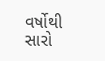વર્ષોથી સારો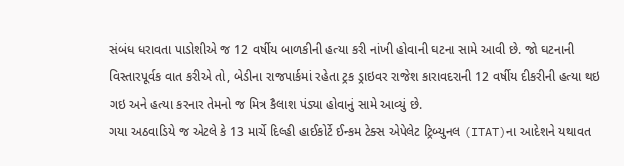સંબંધ ધરાવતા પાડોશીએ જ 12 વર્ષીય બાળકીની હત્યા કરી નાંખી હોવાની ઘટના સામે આવી છે. જો ઘટનાની વિસ્તારપૂર્વક વાત કરીએ તો, બેડીના રાજપાર્કમાં રહેતા ટ્રક ડ્રાઇવર રાજેશ કારાવદરાની 12 વર્ષીય દીકરીની હત્યા થઇ ગઇ અને હત્યા કરનાર તેમનો જ મિત્ર કૈલાશ પંડ્યા હોવાનું સામે આવ્યું છે.
ગયા અઠવાડિયે જ એટલે કે 13 માર્ચે દિલ્હી હાઈકોર્ટે ઈન્કમ ટેક્સ એપેલેટ ટ્રિબ્યુનલ (ITAT)ના આદેશને યથાવત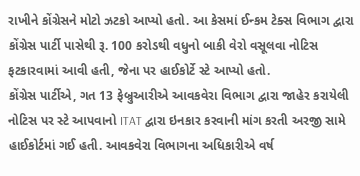રાખીને કોંગ્રેસને મોટો ઝટકો આપ્યો હતો. આ કેસમાં ઈન્કમ ટેક્સ વિભાગ દ્વારા કોંગ્રેસ પાર્ટી પાસેથી રૂ. 100 કરોડથી વધુનો બાકી વેરો વસૂલવા નોટિસ ફટકારવામાં આવી હતી, જેના પર હાઈકોર્ટે સ્ટે આપ્યો હતો.
કોંગ્રેસ પાર્ટીએ, ગત 13 ફેબ્રુઆરીએ આવકવેરા વિભાગ દ્વારા જાહેર કરાયેલી નોટિસ પર સ્ટે આપવાનો ITAT દ્વારા ઇનકાર કરવાની માંગ કરતી અરજી સામે હાઈકોર્ટમાં ગઈ હતી. આવકવેરા વિભાગના અધિકારીએ વર્ષ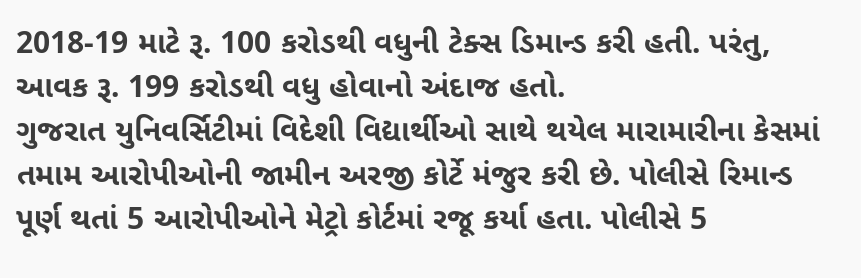2018-19 માટે રૂ. 100 કરોડથી વધુની ટેક્સ ડિમાન્ડ કરી હતી. પરંતુ, આવક રૂ. 199 કરોડથી વધુ હોવાનો અંદાજ હતો.
ગુજરાત યુનિવર્સિટીમાં વિદેશી વિદ્યાર્થીઓ સાથે થયેલ મારામારીના કેસમાં તમામ આરોપીઓની જામીન અરજી કોર્ટે મંજુર કરી છે. પોલીસે રિમાન્ડ પૂર્ણ થતાં 5 આરોપીઓને મેટ્રો કોર્ટમાં રજૂ કર્યા હતા. પોલીસે 5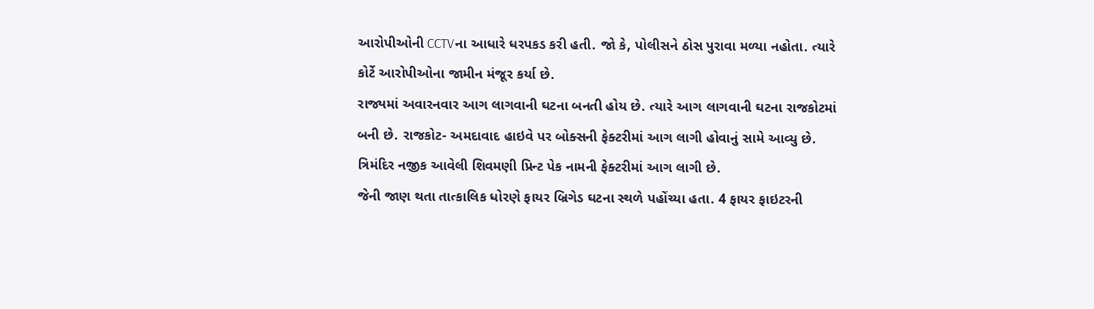આરોપીઓની CCTVના આધારે ધરપકડ કરી હતી. જો કે, પોલીસને ઠોસ પુરાવા મળ્યા નહોતા. ત્યારે કોર્ટે આરોપીઓના જામીન મંજૂર કર્યા છે.
રાજ્યમાં અવારનવાર આગ લાગવાની ઘટના બનતી હોય છે. ત્યારે આગ લાગવાની ઘટના રાજકોટમાં બની છે. રાજકોટ- અમદાવાદ હાઇવે પર બોક્સની ફેક્ટરીમાં આગ લાગી હોવાનું સામે આવ્યુ છે. ત્રિમંદિર નજીક આવેલી શિવમણી પ્રિન્ટ પેક નામની ફેક્ટરીમાં આગ લાગી છે.
જેની જાણ થતા તાત્કાલિક ધોરણે ફાયર બ્રિગેડ ઘટના સ્થળે પહોંચ્યા હતા. 4 ફાયર ફાઇટરની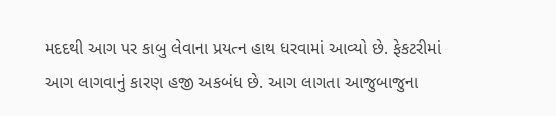મદદથી આગ પર કાબુ લેવાના પ્રયત્ન હાથ ધરવામાં આવ્યો છે. ફેકટરીમાં આગ લાગવાનું કારણ હજી અકબંધ છે. આગ લાગતા આજુબાજુના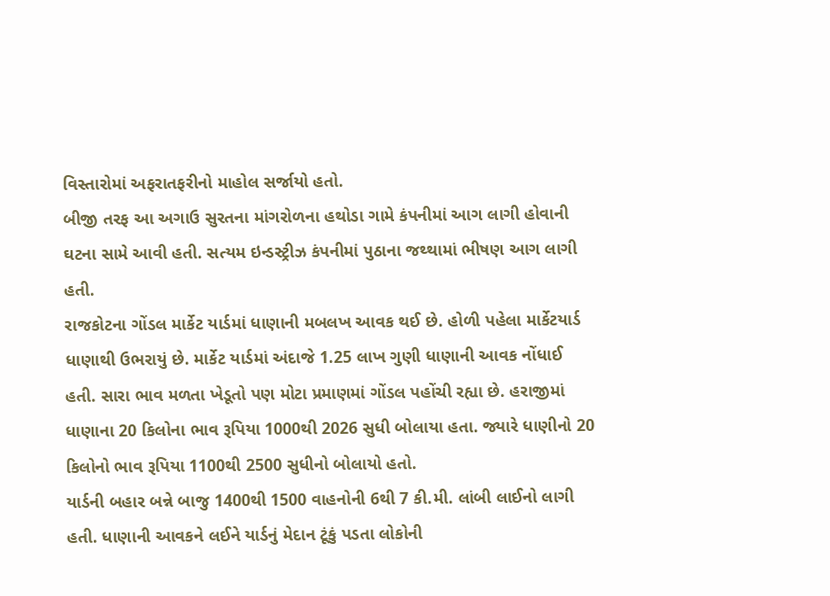વિસ્તારોમાં અફરાતફરીનો માહોલ સર્જાયો હતો.
બીજી તરફ આ અગાઉ સુરતના માંગરોળના હથોડા ગામે કંપનીમાં આગ લાગી હોવાની ઘટના સામે આવી હતી. સત્યમ ઇન્ડસ્ટ્રીઝ કંપનીમાં પુઠાના જથ્થામાં ભીષણ આગ લાગી હતી.
રાજકોટના ગોંડલ માર્કેટ યાર્ડમાં ધાણાની મબલખ આવક થઈ છે. હોળી પહેલા માર્કેટયાર્ડ ધાણાથી ઉભરાયું છે. માર્કેટ યાર્ડમાં અંદાજે 1.25 લાખ ગુણી ધાણાની આવક નોંધાઈ હતી. સારા ભાવ મળતા ખેડૂતો પણ મોટા પ્રમાણમાં ગોંડલ પહોંચી રહ્યા છે. હરાજીમાં ધાણાના 20 કિલોના ભાવ રૂપિયા 1000થી 2026 સુધી બોલાયા હતા. જ્યારે ધાણીનો 20 કિલોનો ભાવ રૂપિયા 1100થી 2500 સુધીનો બોલાયો હતો.
યાર્ડની બહાર બન્ને બાજુ 1400થી 1500 વાહનોની 6થી 7 કી.મી. લાંબી લાઈનો લાગી હતી. ધાણાની આવકને લઈને યાર્ડનું મેદાન ટૂંકું પડતા લોકોની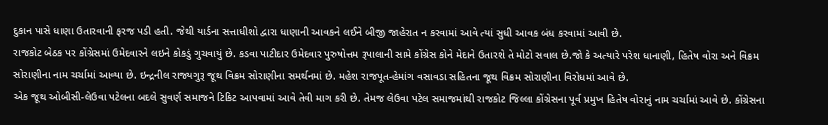દુકાન પાસે ધાણા ઉતારવાની ફરજ પડી હતી. જેથી યાર્ડના સત્તાધીશો દ્વારા ધાણાની આવકને લઈને બીજી જાહેરાત ન કરવામાં આવે ત્યાં સુધી આવક બંધ કરવામાં આવી છે.
રાજકોટ બેઠક પર કોંગ્રેસમાં ઉમેદવારને લઇને કોકડું ગુચવાયું છે. કડવા પાટીદાર ઉમેદવાર પુરુષોત્તમ રૂપાલાની સામે કોંગ્રેસ કોને મેદાને ઉતારશે તે મોટો સવાલ છે.જો કે અત્યારે પરેશ ધાનાણી, હિતેષ વોરા અને વિક્રમ સોરાણીના નામ ચર્ચામાં આવ્યા છે. ઇન્દ્રનીલ રાજ્યગુરૂ જૂથ વિક્રમ સોરાણીના સમર્થનમાં છે. મહેશ રાજપૂત-હેમાંગ વસાવડા સહિતના જૂથ વિક્રમ સોરાણીના વિરોધમાં આવે છે.
એક જૂથ ઓબીસી-લેઉવા પટેલના બદલે સુવર્ણ સમાજને ટિકિટ આપવામાં આવે તેવી માગ કરી છે. તેમજ લેઉવા પટેલ સમાજમાંથી રાજકોટ જિલ્લા કોંગ્રેસના પૂર્વ પ્રમુખ હિતેષ વોરાનું નામ ચર્ચામાં આવે છે. કોંગ્રેસના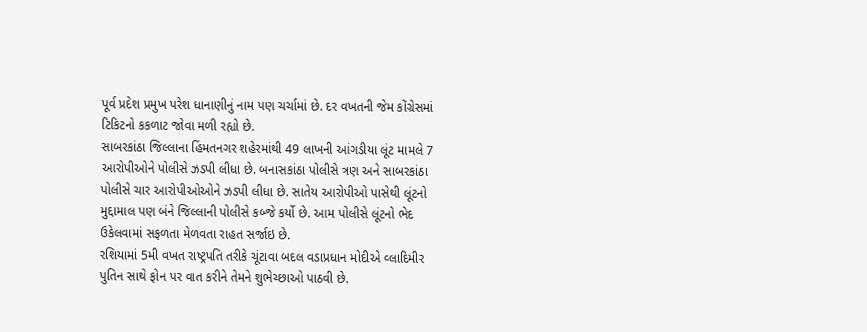પૂર્વ પ્રદેશ પ્રમુખ પરેશ ધાનાણીનું નામ પણ ચર્ચામાં છે. દર વખતની જેમ કોંગ્રેસમાં ટિકિટનો કકળાટ જોવા મળી રહ્યો છે.
સાબરકાંઠા જિલ્લાના હિંમતનગર શહેરમાંથી 49 લાખની આંગડીયા લૂંટ મામલે 7 આરોપીઓને પોલીસે ઝડપી લીધા છે. બનાસકાંઠા પોલીસે ત્રણ અને સાબરકાંઠા પોલીસે ચાર આરોપીઓઓને ઝડપી લીધા છે. સાતેય આરોપીઓ પાસેથી લૂંટનો મુદ્દામાલ પણ બંને જિલ્લાની પોલીસે કબ્જે કર્યો છે. આમ પોલીસે લૂંટનો ભેદ ઉકેલવામાં સફળતા મેળવતા રાહત સર્જાઇ છે.
રશિયામાં 5મી વખત રાષ્ટ્રપતિ તરીકે ચૂંટાવા બદલ વડાપ્રધાન મોદીએ વ્લાદિમીર પુતિન સાથે ફોન પર વાત કરીને તેમને શુભેચ્છાઓ પાઠવી છે.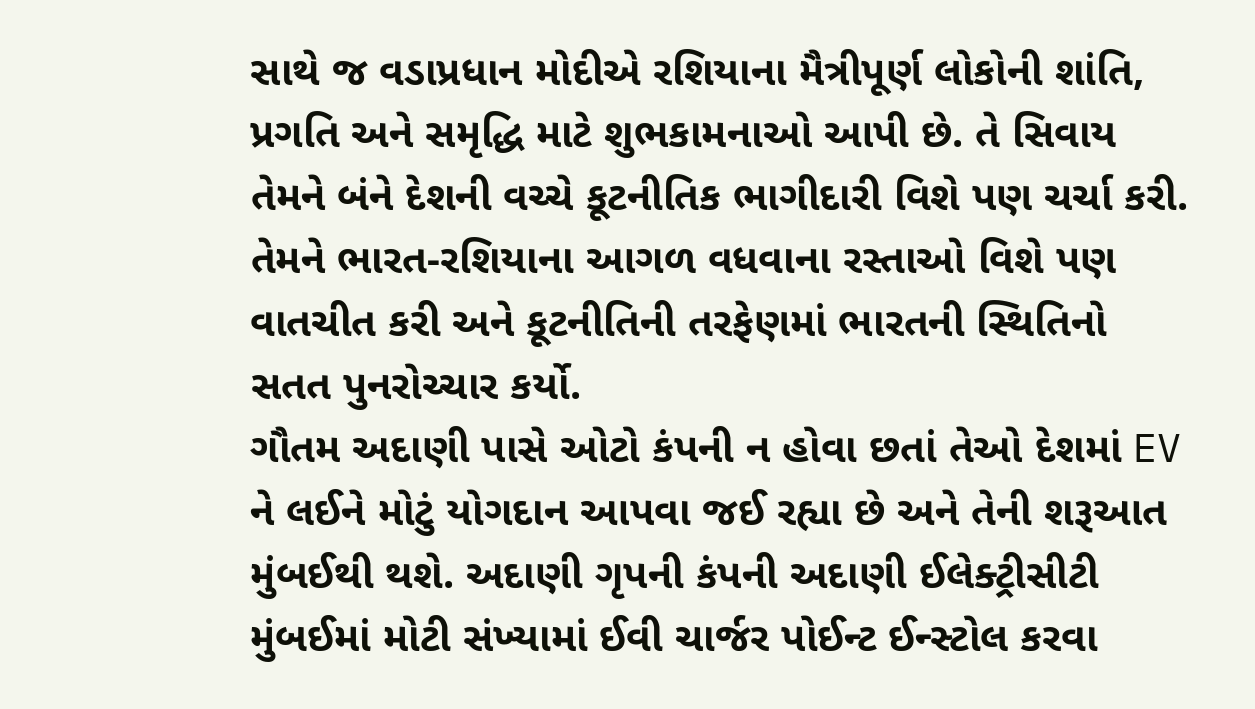સાથે જ વડાપ્રધાન મોદીએ રશિયાના મૈત્રીપૂર્ણ લોકોની શાંતિ, પ્રગતિ અને સમૃદ્ધિ માટે શુભકામનાઓ આપી છે. તે સિવાય તેમને બંને દેશની વચ્ચે કૂટનીતિક ભાગીદારી વિશે પણ ચર્ચા કરી. તેમને ભારત-રશિયાના આગળ વધવાના રસ્તાઓ વિશે પણ વાતચીત કરી અને કૂટનીતિની તરફેણમાં ભારતની સ્થિતિનો સતત પુનરોચ્ચાર કર્યો.
ગૌતમ અદાણી પાસે ઓટો કંપની ન હોવા છતાં તેઓ દેશમાં EV ને લઈને મોટું યોગદાન આપવા જઈ રહ્યા છે અને તેની શરૂઆત મુંબઈથી થશે. અદાણી ગૃપની કંપની અદાણી ઈલેક્ટ્રીસીટી મુંબઈમાં મોટી સંખ્યામાં ઈવી ચાર્જર પોઈન્ટ ઈન્સ્ટોલ કરવા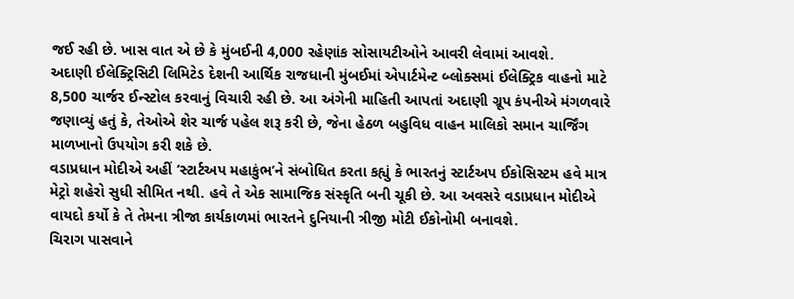જઈ રહી છે. ખાસ વાત એ છે કે મુંબઈની 4,000 રહેણાંક સોસાયટીઓને આવરી લેવામાં આવશે.
અદાણી ઈલેક્ટ્રિસિટી લિમિટેડ દેશની આર્થિક રાજધાની મુંબઈમાં એપાર્ટમેન્ટ બ્લોક્સમાં ઈલેક્ટ્રિક વાહનો માટે 8,500 ચાર્જર ઈન્સ્ટોલ કરવાનું વિચારી રહી છે. આ અંગેની માહિતી આપતાં અદાણી ગ્રૂપ કંપનીએ મંગળવારે જણાવ્યું હતું કે, તેઓએ શેર ચાર્જ પહેલ શરૂ કરી છે, જેના હેઠળ બહુવિધ વાહન માલિકો સમાન ચાર્જિંગ માળખાનો ઉપયોગ કરી શકે છે.
વડાપ્રધાન મોદીએ અહીં ‘સ્ટાર્ટઅપ મહાકુંભ’ને સંબોધિત કરતા કહ્યું કે ભારતનું સ્ટાર્ટઅપ ઈકોસિસ્ટમ હવે માત્ર મેટ્રો શહેરો સુધી સીમિત નથી. હવે તે એક સામાજિક સંસ્કૃતિ બની ચૂકી છે. આ અવસરે વડાપ્રધાન મોદીએ વાયદો કર્યો કે તે તેમના ત્રીજા કાર્યકાળમાં ભારતને દુનિયાની ત્રીજી મોટી ઈકોનોમી બનાવશે.
ચિરાગ પાસવાને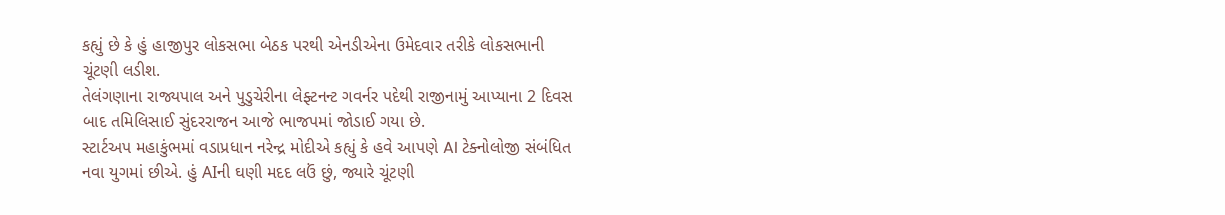કહ્યું છે કે હું હાજીપુર લોકસભા બેઠક પરથી એનડીએના ઉમેદવાર તરીકે લોકસભાની ચૂંટણી લડીશ.
તેલંગણાના રાજ્યપાલ અને પુડુચેરીના લેફ્ટનન્ટ ગવર્નર પદેથી રાજીનામું આપ્યાના 2 દિવસ બાદ તમિલિસાઈ સુંદરરાજન આજે ભાજપમાં જોડાઈ ગયા છે.
સ્ટાર્ટઅપ મહાકુંભમાં વડાપ્રધાન નરેન્દ્ર મોદીએ કહ્યું કે હવે આપણે AI ટેક્નોલોજી સંબંધિત નવા યુગમાં છીએ. હું AIની ઘણી મદદ લઉં છું, જ્યારે ચૂંટણી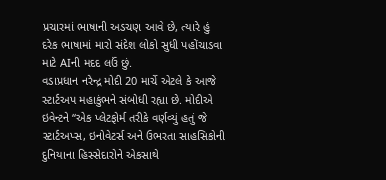પ્રચારમાં ભાષાની અડચણ આવે છે, ત્યારે હું દરેક ભાષામાં મારો સંદેશ લોકો સુધી પહોંચાડવા માટે AIની મદદ લઉં છું.
વડાપ્રધાન નરેન્દ્ર મોદી 20 માર્ચે એટલે કે આજે સ્ટાર્ટઅપ મહાકુંભને સંબોધી રહ્યા છે. મોદીએ ઇવેન્ટને “એક પ્લેટફોર્મ તરીકે વર્ણવ્યું હતું જે સ્ટાર્ટઅપ્સ, ઇનોવેટર્સ અને ઉભરતા સાહસિકોની દુનિયાના હિસ્સેદારોને એકસાથે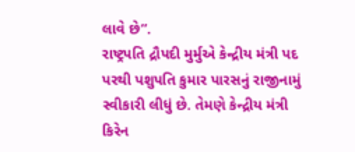લાવે છે”.
રાષ્ટ્રપતિ દ્રૌપદી મુર્મુએ કેન્દ્રીય મંત્રી પદ પરથી પશુપતિ કુમાર પારસનું રાજીનામું સ્વીકારી લીધું છે. તેમણે કેન્દ્રીય મંત્રી કિરેન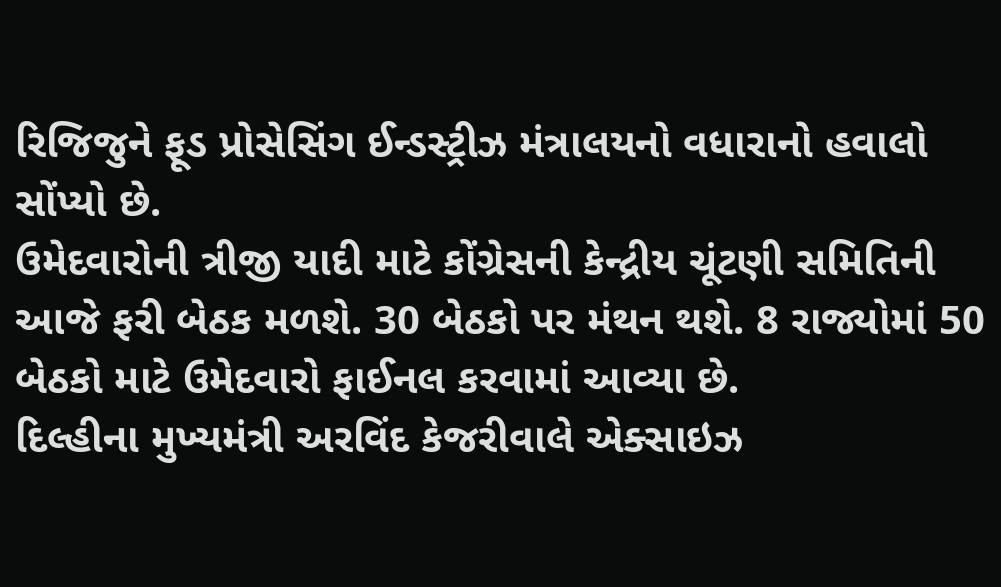રિજિજુને ફૂડ પ્રોસેસિંગ ઈન્ડસ્ટ્રીઝ મંત્રાલયનો વધારાનો હવાલો સોંપ્યો છે.
ઉમેદવારોની ત્રીજી યાદી માટે કોંગ્રેસની કેન્દ્રીય ચૂંટણી સમિતિની આજે ફરી બેઠક મળશે. 30 બેઠકો પર મંથન થશે. 8 રાજ્યોમાં 50 બેઠકો માટે ઉમેદવારો ફાઈનલ કરવામાં આવ્યા છે.
દિલ્હીના મુખ્યમંત્રી અરવિંદ કેજરીવાલે એક્સાઇઝ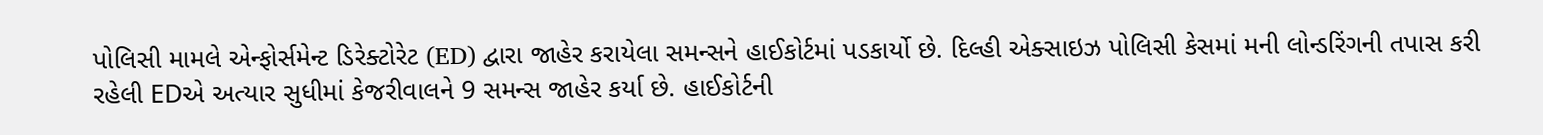પોલિસી મામલે એન્ફોર્સમેન્ટ ડિરેક્ટોરેટ (ED) દ્વારા જાહેર કરાયેલા સમન્સને હાઈકોર્ટમાં પડકાર્યો છે. દિલ્હી એક્સાઇઝ પોલિસી કેસમાં મની લોન્ડરિંગની તપાસ કરી રહેલી EDએ અત્યાર સુધીમાં કેજરીવાલને 9 સમન્સ જાહેર કર્યા છે. હાઈકોર્ટની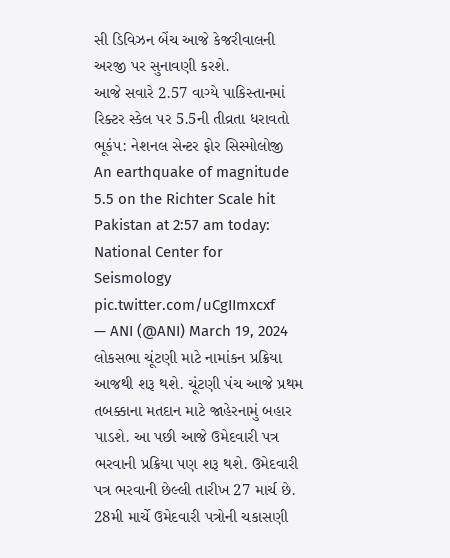સી ડિવિઝન બેંચ આજે કેજરીવાલની અરજી પર સુનાવણી કરશે.
આજે સવારે 2.57 વાગ્યે પાકિસ્તાનમાં રિક્ટર સ્કેલ પર 5.5ની તીવ્રતા ધરાવતો ભૂકંપ: નેશનલ સેન્ટર ફોર સિસ્મોલોજી
An earthquake of magnitude 5.5 on the Richter Scale hit Pakistan at 2:57 am today: National Center for Seismology pic.twitter.com/uCgIImxcxf
— ANI (@ANI) March 19, 2024
લોકસભા ચૂંટણી માટે નામાંકન પ્રક્રિયા આજથી શરૂ થશે. ચૂંટણી પંચ આજે પ્રથમ તબક્કાના મતદાન માટે જાહેરનામું બહાર પાડશે. આ પછી આજે ઉમેદવારી પત્ર ભરવાની પ્રક્રિયા પણ શરૂ થશે. ઉમેદવારી પત્ર ભરવાની છેલ્લી તારીખ 27 માર્ચ છે. 28મી માર્ચે ઉમેદવારી પત્રોની ચકાસણી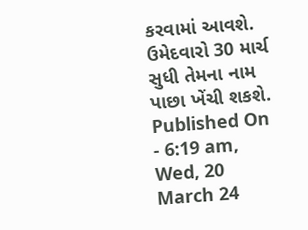કરવામાં આવશે. ઉમેદવારો 30 માર્ચ સુધી તેમના નામ પાછા ખેંચી શકશે.
Published On - 6:19 am, Wed, 20 March 24